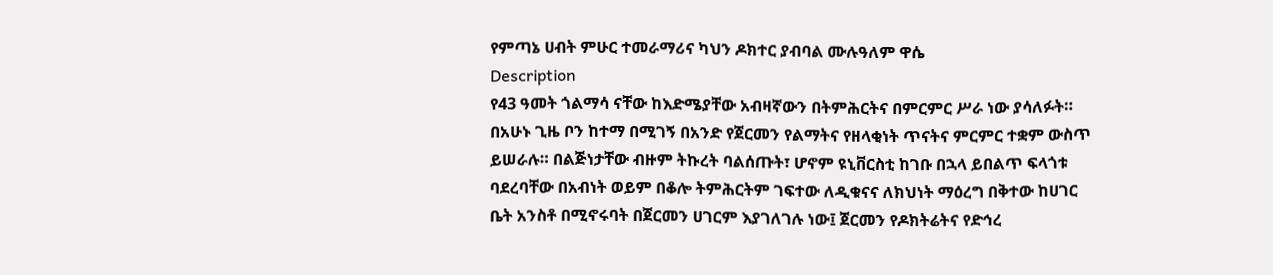የምጣኔ ሀብት ምሁር ተመራማሪና ካህን ዶክተር ያብባል ሙሉዓለም ዋሴ
Description
የ43 ዓመት ጎልማሳ ናቸው ከእድሜያቸው አብዛኛውን በትምሕርትና በምርምር ሥራ ነው ያሳለፉት። በአሁኑ ጊዜ ቦን ከተማ በሚገኝ በአንድ የጀርመን የልማትና የዘላቂነት ጥናትና ምርምር ተቋም ውስጥ ይሠራሉ። በልጅነታቸው ብዙም ትኩረት ባልሰጡት፣ ሆኖም ዩኒቨርስቲ ከገቡ በኋላ ይበልጥ ፍላጎቱ ባደረባቸው በአብነት ወይም በቆሎ ትምሕርትም ገፍተው ለዲቁናና ለክህነት ማዕረግ በቅተው ከሀገር ቤት አንስቶ በሚኖሩባት በጀርመን ሀገርም እያገለገሉ ነው፤ ጀርመን የዶክትሬትና የድኅረ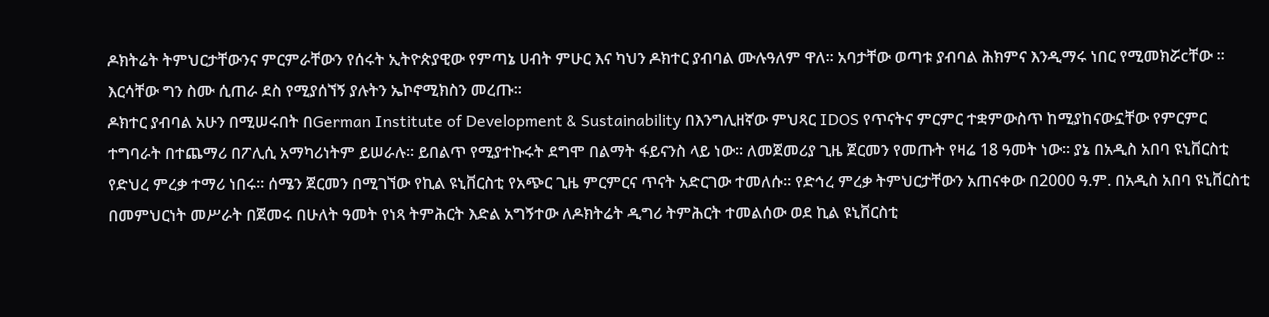ዶክትሬት ትምህርታቸውንና ምርምራቸውን የሰሩት ኢትዮጵያዊው የምጣኔ ሀብት ምሁር እና ካህን ዶክተር ያብባል ሙሉዓለም ዋለ። አባታቸው ወጣቱ ያብባል ሕክምና እንዲማሩ ነበር የሚመክሯcቸው ። እርሳቸው ግን ስሙ ሲጠራ ደስ የሚያሰኘኝ ያሉትን ኤኮኖሚክስን መረጡ።
ዶክተር ያብባል አሁን በሚሠሩበት በGerman Institute of Development & Sustainability በእንግሊዘኛው ምህጻር IDOS የጥናትና ምርምር ተቋምውስጥ ከሚያከናውኗቸው የምርምር ተግባራት በተጨማሪ በፖሊሲ አማካሪነትም ይሠራሉ። ይበልጥ የሚያተኩሩት ደግሞ በልማት ፋይናንስ ላይ ነው። ለመጀመሪያ ጊዜ ጀርመን የመጡት የዛሬ 18 ዓመት ነው። ያኔ በአዲስ አበባ ዩኒቨርስቲ የድህረ ምረቃ ተማሪ ነበሩ። ሰሜን ጀርመን በሚገኘው የኪል ዩኒቨርስቲ የአጭር ጊዜ ምርምርና ጥናት አድርገው ተመለሱ። የድኅረ ምረቃ ትምህርታቸውን አጠናቀው በ2000 ዓ.ም. በአዲስ አበባ ዩኒቨርስቲ በመምህርነት መሥራት በጀመሩ በሁለት ዓመት የነጻ ትምሕርት እድል አግኝተው ለዶክትሬት ዲግሪ ትምሕርት ተመልሰው ወደ ኪል ዩኒቨርስቲ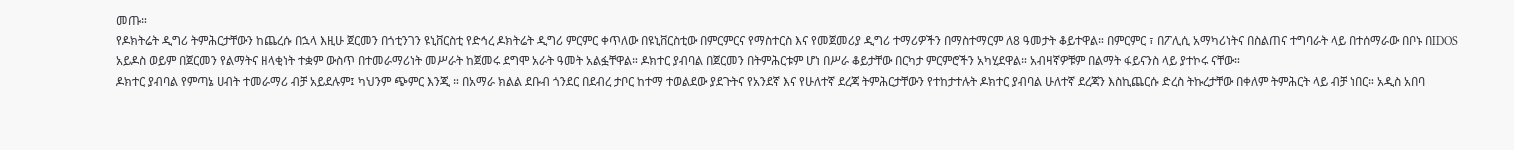መጡ።
የዶክትሬት ዲግሪ ትምሕርታቸውን ከጨረሱ በኋላ እዚሁ ጀርመን በጎቲንገን ዩኒቨርስቲ የድኅረ ዶክትሬት ዲግሪ ምርምር ቀጥለው በዩኒቨርስቲው በምርምርና የማስተርስ እና የመጀመሪያ ዲግሪ ተማሪዎችን በማስተማርም ለ8 ዓመታት ቆይተዋል። በምርምር ፣ በፖሊሲ አማካሪነትና በስልጠና ተግባራት ላይ በተሰማራው በቦኑ በIDOS አይዶስ ወይም በጀርመን የልማትና ዘላቂነት ተቋም ውስጥ በተመራማሪነት መሥራት ከጀመሩ ደግሞ አራት ዓመት አልፏቸዋል። ዶክተር ያብባል በጀርመን በትምሕርቱም ሆነ በሥራ ቆይታቸው በርካታ ምርምሮችን አካሂደዋል። አብዛኛዎቹም በልማት ፋይናንስ ላይ ያተኮሩ ናቸው።
ዶክተር ያብባል የምጣኔ ሀብት ተመራማሪ ብቻ አይደሉም፤ ካህንም ጭምር እንጂ ። በአማራ ክልል ደቡብ ጎንደር በደብረ ታቦር ከተማ ተወልደው ያደጉትና የአንደኛ እና የሁለተኛ ደረጃ ትምሕርታቸውን የተከታተሉት ዶክተር ያብባል ሁለተኛ ደረጃን እስኪጨርሱ ድረስ ትኩረታቸው በቀለም ትምሕርት ላይ ብቻ ነበር። አዲስ አበባ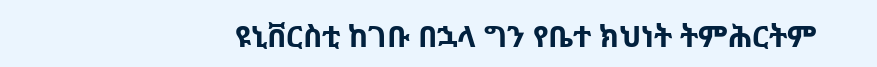ዩኒቨርስቲ ከገቡ በኋላ ግን የቤተ ክህነት ትምሕርትም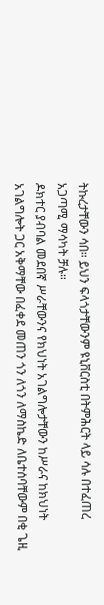ትኩረታቸውን ሳበ። ይህን ፍላጎታቸውንም ዩኒቨርስቲ በትምሕርት ላይ ሳሉ በተፈጠረ አጋጣሚ ማሳካት ቻሉ።
ዶክተር ያብባል መደበኛ ሥራቸውንና የክህነት አገልግሎታቸውን ከሥራና ከክህነት አገልግሎት ጋር አቅማቸው በፈቀደ መጠን ጎን ለጎን ለማስኬድ ለቤተሰባቸውም በቂ ጌዚ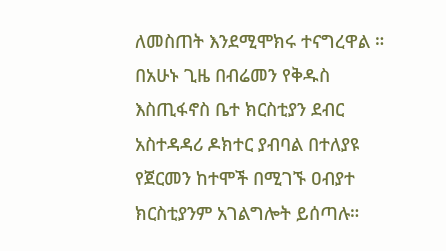ለመስጠት እንደሚሞክሩ ተናግረዋል ። በአሁኑ ጊዜ በብሬመን የቅዱስ እስጢፋኖስ ቤተ ክርስቲያን ደብር አስተዳዳሪ ዶክተር ያብባል በተለያዩ የጀርመን ከተሞች በሚገኙ ዐብያተ ክርስቲያንም አገልግሎት ይሰጣሉ።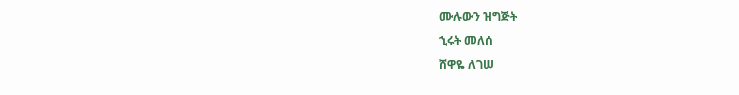ሙሉውን ዝግጅት
ኂሩት መለሰ
ሸዋዬ ለገሠ